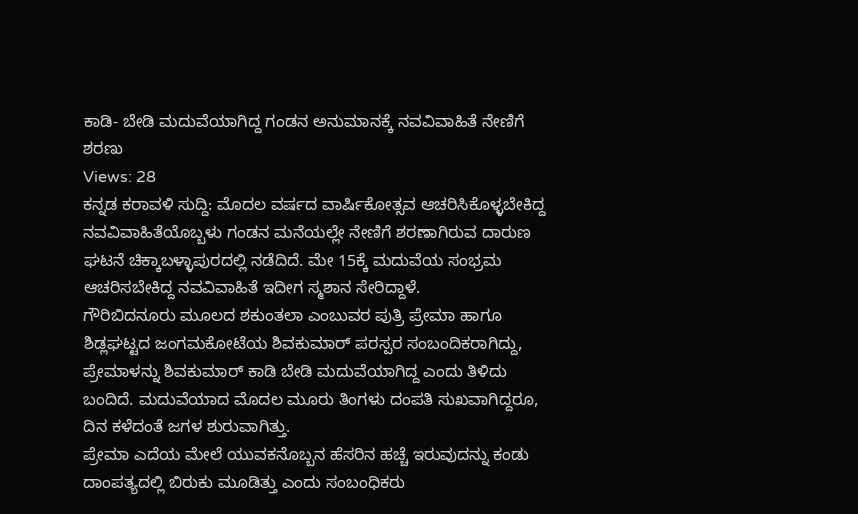ಕಾಡಿ- ಬೇಡಿ ಮದುವೆಯಾಗಿದ್ದ ಗಂಡನ ಅನುಮಾನಕ್ಕೆ ನವವಿವಾಹಿತೆ ನೇಣಿಗೆ ಶರಣು
Views: 28
ಕನ್ನಡ ಕರಾವಳಿ ಸುದ್ದಿ: ಮೊದಲ ವರ್ಷದ ವಾರ್ಷಿಕೋತ್ಸವ ಆಚರಿಸಿಕೊಳ್ಳಬೇಕಿದ್ದ ನವವಿವಾಹಿತೆಯೊಬ್ಬಳು ಗಂಡನ ಮನೆಯಲ್ಲೇ ನೇಣಿಗೆ ಶರಣಾಗಿರುವ ದಾರುಣ ಘಟನೆ ಚಿಕ್ಕಾಬಳ್ಳಾಪುರದಲ್ಲಿ ನಡೆದಿದೆ. ಮೇ 15ಕ್ಕೆ ಮದುವೆಯ ಸಂಭ್ರಮ ಆಚರಿಸಬೇಕಿದ್ದ ನವವಿವಾಹಿತೆ ಇದೀಗ ಸ್ಮಶಾನ ಸೇರಿದ್ದಾಳೆ.
ಗೌರಿಬಿದನೂರು ಮೂಲದ ಶಕುಂತಲಾ ಎಂಬುವರ ಪುತ್ರಿ ಪ್ರೇಮಾ ಹಾಗೂ ಶಿಡ್ಲಘಟ್ಟದ ಜಂಗಮಕೋಟೆಯ ಶಿವಕುಮಾರ್ ಪರಸ್ಪರ ಸಂಬಂದಿಕರಾಗಿದ್ದು, ಪ್ರೇಮಾಳನ್ನು ಶಿವಕುಮಾರ್ ಕಾಡಿ ಬೇಡಿ ಮದುವೆಯಾಗಿದ್ದ ಎಂದು ತಿಳಿದು ಬಂದಿದೆ. ಮದುವೆಯಾದ ಮೊದಲ ಮೂರು ತಿಂಗಳು ದಂಪತಿ ಸುಖವಾಗಿದ್ದರೂ, ದಿನ ಕಳೆದಂತೆ ಜಗಳ ಶುರುವಾಗಿತ್ತು.
ಪ್ರೇಮಾ ಎದೆಯ ಮೇಲೆ ಯುವಕನೊಬ್ಬನ ಹೆಸರಿನ ಹಚ್ಚೆ ಇರುವುದನ್ನು ಕಂಡು ದಾಂಪತ್ಯದಲ್ಲಿ ಬಿರುಕು ಮೂಡಿತ್ತು ಎಂದು ಸಂಬಂಧಿಕರು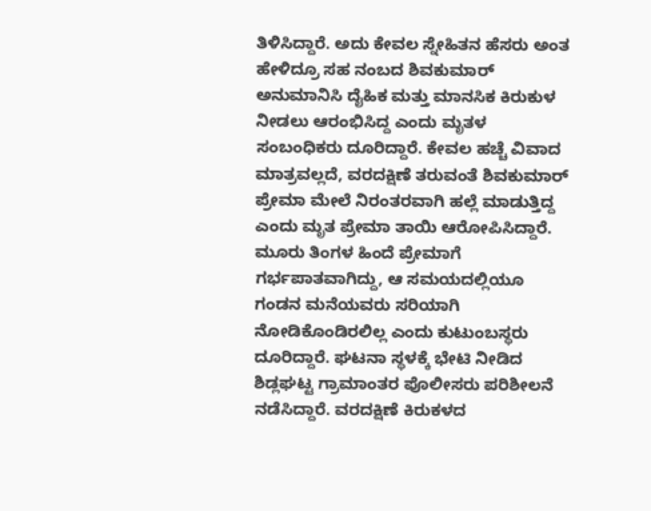ತಿಳಿಸಿದ್ದಾರೆ. ಅದು ಕೇವಲ ಸ್ನೇಹಿತನ ಹೆಸರು ಅಂತ ಹೇಳಿದ್ರೂ ಸಹ ನಂಬದ ಶಿವಕುಮಾರ್ ಅನುಮಾನಿಸಿ ದೈಹಿಕ ಮತ್ತು ಮಾನಸಿಕ ಕಿರುಕುಳ ನೀಡಲು ಆರಂಭಿಸಿದ್ದ ಎಂದು ಮೃತಳ ಸಂಬಂಧಿಕರು ದೂರಿದ್ದಾರೆ. ಕೇವಲ ಹಚ್ಚೆ ವಿವಾದ ಮಾತ್ರವಲ್ಲದೆ, ವರದಕ್ಷಿಣೆ ತರುವಂತೆ ಶಿವಕುಮಾರ್ ಪ್ರೇಮಾ ಮೇಲೆ ನಿರಂತರವಾಗಿ ಹಲ್ಲೆ ಮಾಡುತ್ತಿದ್ದ ಎಂದು ಮೃತ ಪ್ರೇಮಾ ತಾಯಿ ಆರೋಪಿಸಿದ್ದಾರೆ.
ಮೂರು ತಿಂಗಳ ಹಿಂದೆ ಪ್ರೇಮಾಗೆ ಗರ್ಭಪಾತವಾಗಿದ್ದು, ಆ ಸಮಯದಲ್ಲಿಯೂ ಗಂಡನ ಮನೆಯವರು ಸರಿಯಾಗಿ ನೋಡಿಕೊಂಡಿರಲಿಲ್ಲ ಎಂದು ಕುಟುಂಬಸ್ಥರು ದೂರಿದ್ದಾರೆ. ಘಟನಾ ಸ್ಥಳಕ್ಕೆ ಭೇಟಿ ನೀಡಿದ ಶಿಡ್ಲಘಟ್ಟ ಗ್ರಾಮಾಂತರ ಪೊಲೀಸರು ಪರಿಶೀಲನೆ ನಡೆಸಿದ್ದಾರೆ. ವರದಕ್ಷಿಣೆ ಕಿರುಕಳದ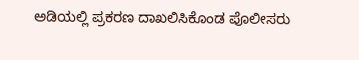ಅಡಿಯಲ್ಲಿ ಪ್ರಕರಣ ದಾಖಲಿಸಿಕೊಂಡ ಪೊಲೀಸರು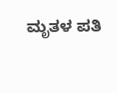ಮೃತಳ ಪತಿ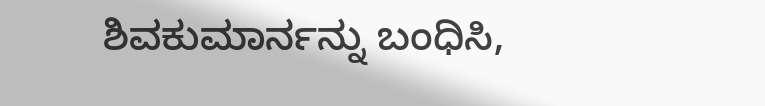ಶಿವಕುಮಾರ್ನನ್ನು ಬಂಧಿಸಿ,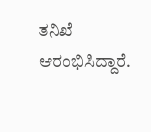ತನಿಖೆ ಆರಂಭಿಸಿದ್ದಾರೆ.